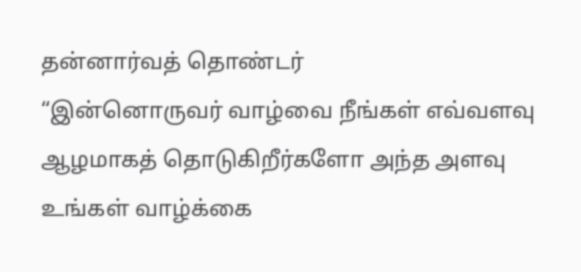தன்னார்வத் தொண்டர்
“இன்னொருவர் வாழ்வை நீங்கள் எவ்வளவு ஆழமாகத் தொடுகிறீர்களோ அந்த அளவு உங்கள் வாழ்க்கை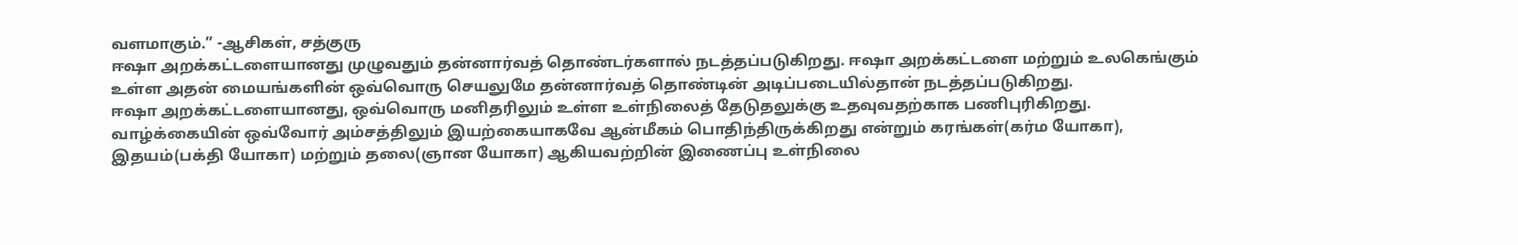வளமாகும்.” -ஆசிகள், சத்குரு
ஈஷா அறக்கட்டளையானது முழுவதும் தன்னார்வத் தொண்டர்களால் நடத்தப்படுகிறது. ஈஷா அறக்கட்டளை மற்றும் உலகெங்கும் உள்ள அதன் மையங்களின் ஒவ்வொரு செயலுமே தன்னார்வத் தொண்டின் அடிப்படையில்தான் நடத்தப்படுகிறது.
ஈஷா அறக்கட்டளையானது, ஒவ்வொரு மனிதரிலும் உள்ள உள்நிலைத் தேடுதலுக்கு உதவுவதற்காக பணிபுரிகிறது. வாழ்க்கையின் ஒவ்வோர் அம்சத்திலும் இயற்கையாகவே ஆன்மீகம் பொதிந்திருக்கிறது என்றும் கரங்கள்(கர்ம யோகா), இதயம்(பக்தி யோகா) மற்றும் தலை(ஞான யோகா) ஆகியவற்றின் இணைப்பு உள்நிலை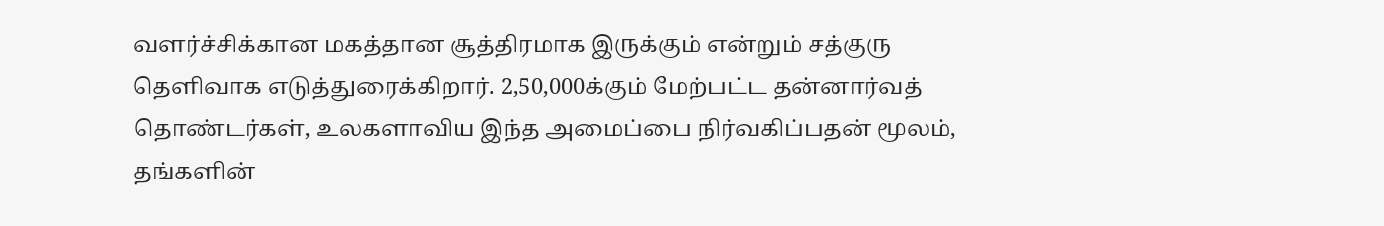வளர்ச்சிக்கான மகத்தான சூத்திரமாக இருக்கும் என்றும் சத்குரு தெளிவாக எடுத்துரைக்கிறார். 2,50,000க்கும் மேற்பட்ட தன்னார்வத் தொண்டர்கள், உலகளாவிய இந்த அமைப்பை நிர்வகிப்பதன் மூலம், தங்களின்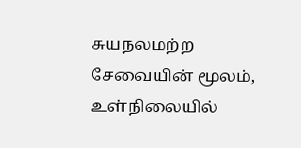சுயநலமற்ற சேவையின் மூலம், உள்நிலையில்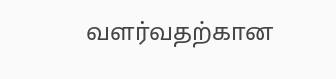வளர்வதற்கான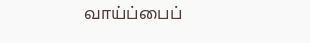வாய்ப்பைப்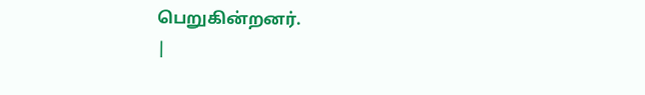பெறுகின்றனர்.
|